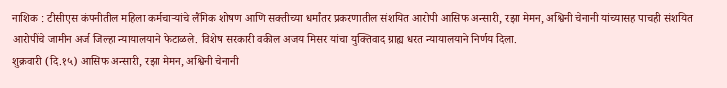नाशिक : टीसीएस कंपनीतील महिला कर्मचाऱ्यांचे लैंगिक शोषण आणि सक्तीच्या धर्मांतर प्रकरणातील संशयित आरोपी आसिफ अन्सारी, रझा मेमन, अश्विनी चेनानी यांच्यासह पाचही संशयित आरोपींचे जामीन अर्ज जिल्हा न्यायालयाने फेटाळले. विशेष सरकारी वकील अजय मिसर यांचा युक्तिवाद ग्राह्य धरत न्यायालयाने निर्णय दिला.
शुक्रवारी (दि.१५) आसिफ अन्सारी, रझा मेमन, अश्विनी चेनानी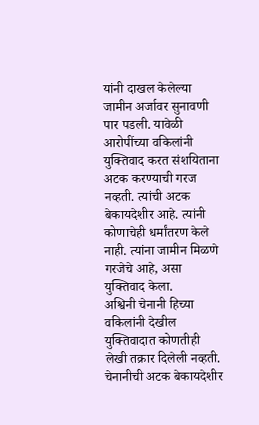यांनी दाखल केलेल्या जामीन अर्जावर सुनावणी पार पडली. यावेळी आरोपींच्या वकिलांनी युक्तिवाद करत संशयिताना अटक करण्याची गरज नव्हती. त्यांची अटक बेकायदेशीर आहे. त्यांनी कोणाचेही धर्मांतरण केले नाही. त्यांना जामीन मिळणे गरजेचे आहे, असा युक्तिवाद केला.
अश्विनी चेनानी हिच्या वकिलांनी देखील युक्तिवादात कोणतीही लेखी तक्रार दिलेली नव्हती. चेनानीची अटक बेकायदेशीर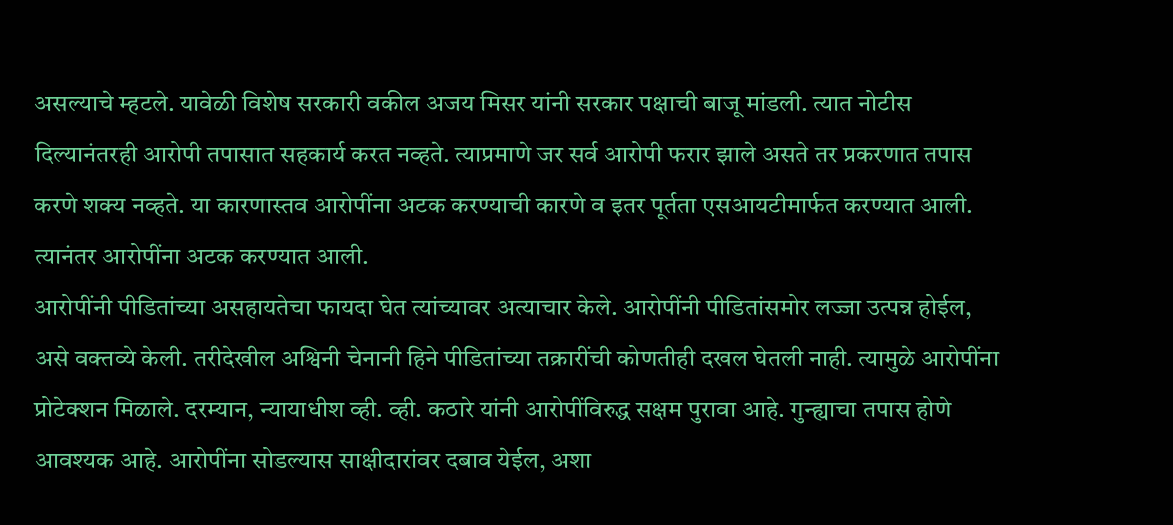असल्याचे म्हटले. यावेळी विशेष सरकारी वकील अजय मिसर यांनी सरकार पक्षाची बाजू मांडली. त्यात नोटीस दिल्यानंतरही आरोपी तपासात सहकार्य करत नव्हते. त्याप्रमाणे जर सर्व आरोपी फरार झाले असते तर प्रकरणात तपास करणे शक्य नव्हते. या कारणास्तव आरोपींना अटक करण्याची कारणे व इतर पूर्तता एसआयटीमार्फत करण्यात आली. त्यानंतर आरोपींना अटक करण्यात आली.
आरोपींनी पीडितांच्या असहायतेचा फायदा घेत त्यांच्यावर अत्याचार केले. आरोपींनी पीडितांसमोर लज्जा उत्पन्न होईल, असे वक्तव्ये केली. तरीदेखील अश्विनी चेनानी हिने पीडितांच्या तक्रारींची कोणतीही दखल घेतली नाही. त्यामुळे आरोपींना प्रोटेक्शन मिळाले. दरम्यान, न्यायाधीश व्ही. व्ही. कठारे यांनी आरोपींविरुद्ध सक्षम पुरावा आहे. गुन्ह्याचा तपास होणे आवश्यक आहे. आरोपींना सोडल्यास साक्षीदारांवर दबाव येईल, अशा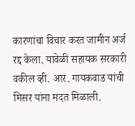कारणांचा विचार करत जामीन अर्ज रद्द केला. यावेळी सहायक सरकारी वकील व्ही. आर. गायकवाड यांची मिसर यांना मदत मिळाली.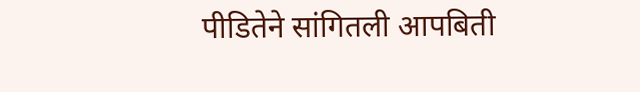पीडितेने सांगितली आपबिती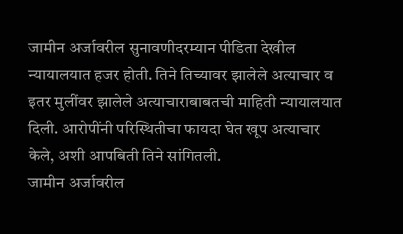जामीन अर्जावरील सुनावणीदरम्यान पीडिता देखील न्यायालयात हजर होती. तिने तिच्यावर झालेले अत्याचार व इतर मुलींवर झालेले अत्याचाराबाबतची माहिती न्यायालयात दिली. आरोपींनी परिस्थितीचा फायदा घेत खूप अत्याचार केले, अशी आपबिती तिने सांगितली.
जामीन अर्जावरील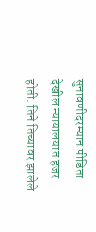सुनावणीदरम्यान पीडिता देखील न्यायालयात हजर होती. तिने तिच्यावर झालेले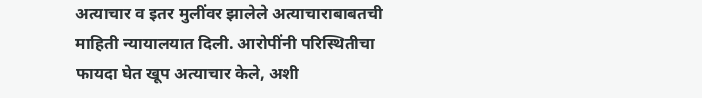अत्याचार व इतर मुलींवर झालेले अत्याचाराबाबतची माहिती न्यायालयात दिली. आरोपींनी परिस्थितीचा फायदा घेत खूप अत्याचार केले, अशी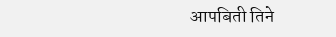आपबिती तिने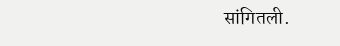सांगितली.